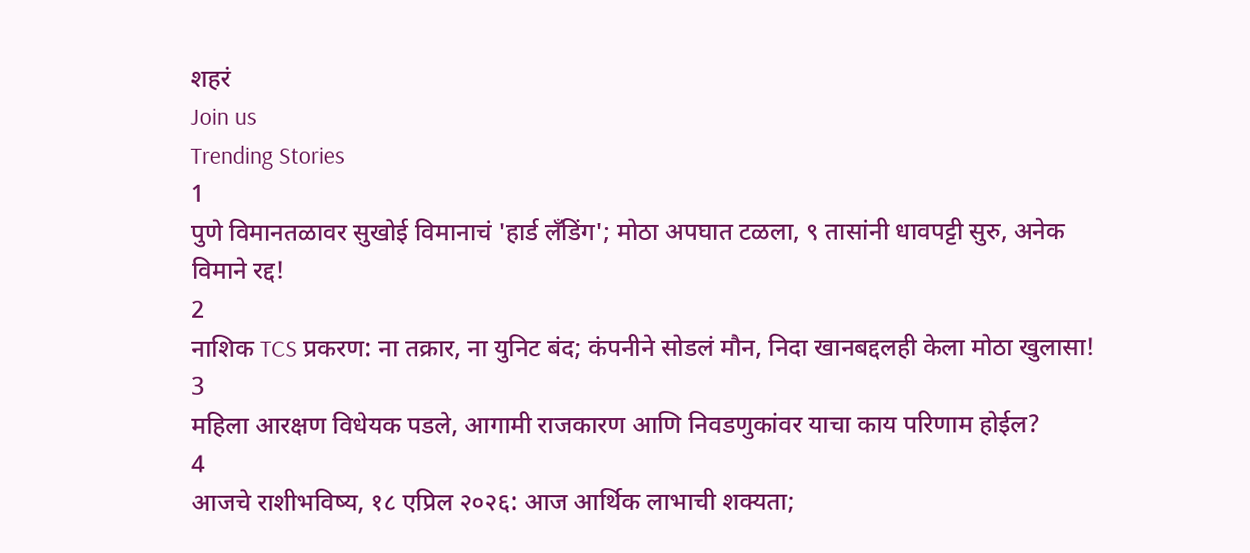शहरं
Join us
Trending Stories
1
पुणे विमानतळावर सुखोई विमानाचं 'हार्ड लँडिंग'; मोठा अपघात टळला, ९ तासांनी धावपट्टी सुरु, अनेक विमाने रद्द!
2
नाशिक TCS प्रकरण: ना तक्रार, ना युनिट बंद; कंपनीने सोडलं मौन, निदा खानबद्दलही केला मोठा खुलासा!
3
महिला आरक्षण विधेयक पडले, आगामी राजकारण आणि निवडणुकांवर याचा काय परिणाम होईल?
4
आजचे राशीभविष्य, १८ एप्रिल २०२६: आज आर्थिक लाभाची शक्यता;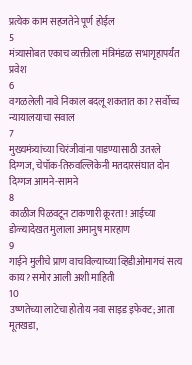प्रत्येक काम सहजतेने पूर्ण होईल
5
मंत्र्यासोबत एकाच व्यक्तीला मंत्रिमंडळ सभागृहापर्यंत प्रवेश
6
वगळलेली नावे निकाल बदलू शकतात का? सर्वोच्च न्यायालयाचा सवाल
7
मुख्यमंत्र्यांच्या चिरंजीवांना पाडण्यासाठी उतरले दिग्गज, चेपॉक-तिरुवल्लिकेनी मतदारसंघात दोन दिग्गज आमने-सामने
8
काळीज पिळवटून टाकणारी क्रूरता! आईच्या डोळ्यादेखत मुलाला अमानुष मारहाण
9
गाईने मुलीचे प्राण वाचविल्याच्या व्हिडीओमागचं सत्य काय? समोर आली अशी माहिती
10
उष्णतेच्या लाटेचा होतोय नवा साइड इफेक्ट; आता मूतखडा,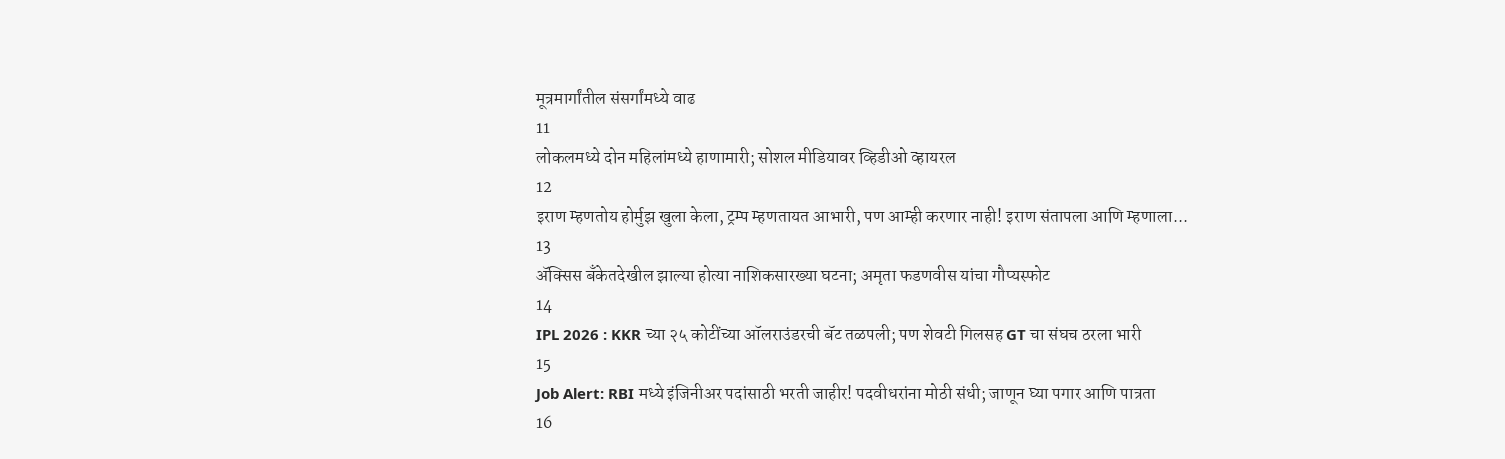मूत्रमार्गांतील संसर्गांमध्ये वाढ
11
लोकलमध्ये दोन महिलांमध्ये हाणामारी; सोशल मीडियावर व्हिडीओ व्हायरल
12
इराण म्हणतोय होर्मुझ खुला केला, ट्रम्प म्हणतायत आभारी, पण आम्ही करणार नाही! इराण संतापला आणि म्हणाला...
13
ॲक्सिस बँकेतदेखील झाल्या होत्या नाशिकसारख्या घटना; अमृता फडणवीस यांचा गौप्यस्फोट
14
IPL 2026 : KKR च्या २५ कोटींच्या ऑलराउंडरची बॅट तळपली; पण शेवटी गिलसह GT चा संघच ठरला भारी
15
Job Alert: RBI मध्ये इंजिनीअर पदांसाठी भरती जाहीर! पदवीधरांना मोठी संधी; जाणून घ्या पगार आणि पात्रता
16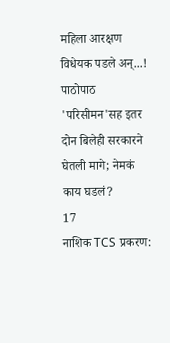महिला आरक्षण विधेयक पडले अन्...! पाठोपाठ 'परिसीमन'सह इतर दोन बिलेही सरकारने घेतली मागे; नेमकं काय घडलं?
17
नाशिक TCS प्रकरण: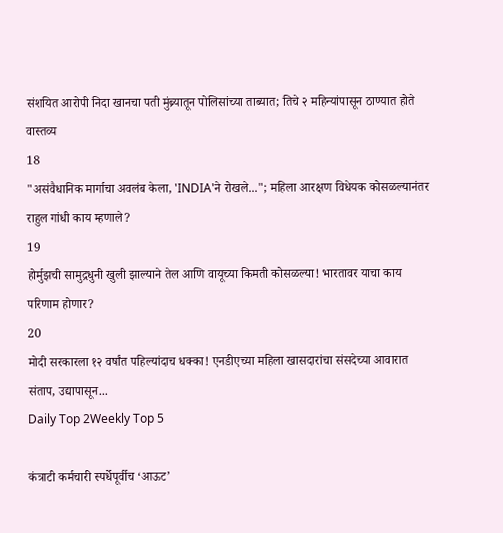संशयित आरोपी निदा खानचा पती मुंब्र्यातून पोलिसांच्या ताब्यात; तिचे २ महिन्यांपासून ठाण्यात होते वास्तव्य
18
"असंवैधानिक मार्गाचा अवलंब केला, 'INDIA'ने रोखले..."; महिला आरक्षण विधेयक कोसळल्यानंतर राहुल गांधी काय म्हणाले?
19
होर्मुझची सामुद्रधुनी खुली झाल्याने तेल आणि वायूच्या किमती कोसळल्या! भारतावर याचा काय परिणाम होणार?
20
मोदी सरकारला १२ वर्षांत पहिल्यांदाच धक्का! एनडीएच्या महिला खासदारांचा संसदेच्या आवारात संताप, उद्यापासून...
Daily Top 2Weekly Top 5

कंत्राटी कर्मचारी स्पर्धेपूर्वीच ‘आऊट’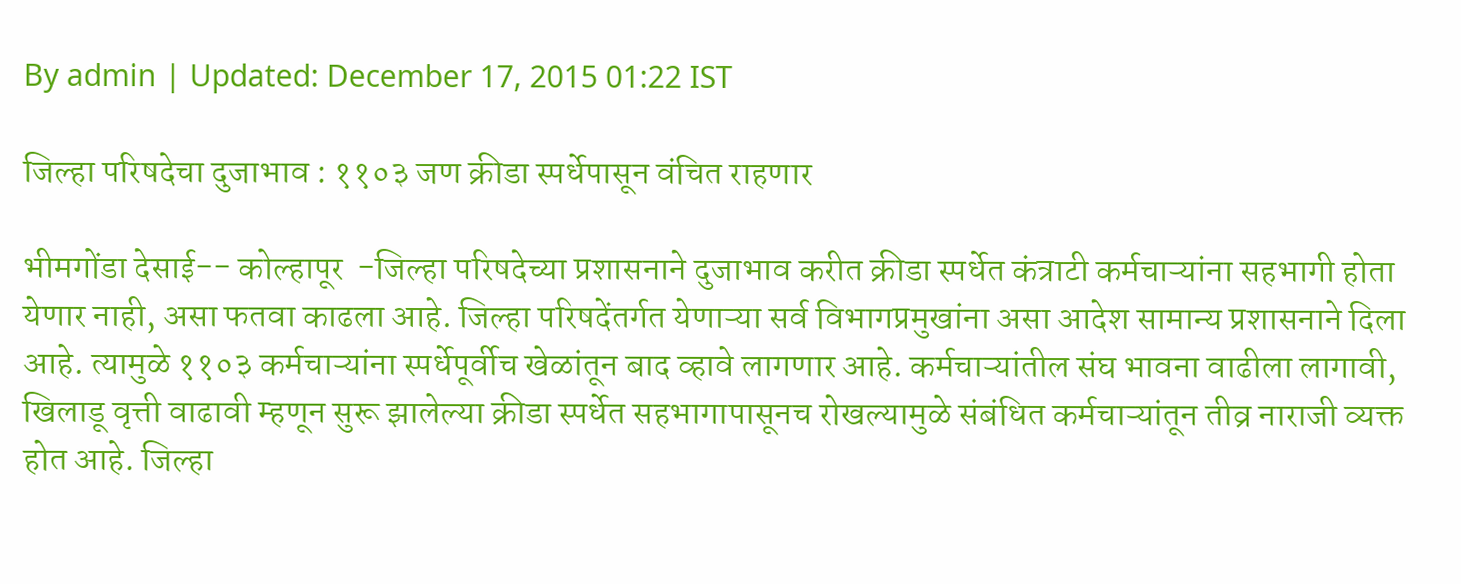By admin | Updated: December 17, 2015 01:22 IST

जिल्हा परिषदेचा दुजाभाव : ११०३ जण क्रीडा स्पर्धेपासून वंचित राहणार

भीमगोंडा देसाई-- कोल्हापूर  -जिल्हा परिषदेच्या प्रशासनाने दुजाभाव करीत क्रीडा स्पर्धेत कंत्राटी कर्मचाऱ्यांना सहभागी होता येणार नाही, असा फतवा काढला आहे. जिल्हा परिषदेंतर्गत येणाऱ्या सर्व विभागप्रमुखांना असा आदेश सामान्य प्रशासनाने दिला आहे. त्यामुळे ११०३ कर्मचाऱ्यांना स्पर्धेपूर्वीच खेळांतून बाद व्हावे लागणार आहे. कर्मचाऱ्यांतील संघ भावना वाढीला लागावी, खिलाडू वृत्ती वाढावी म्हणून सुरू झालेल्या क्रीडा स्पर्धेत सहभागापासूनच रोखल्यामुळे संबंधित कर्मचाऱ्यांतून तीव्र नाराजी व्यक्त होत आहे. जिल्हा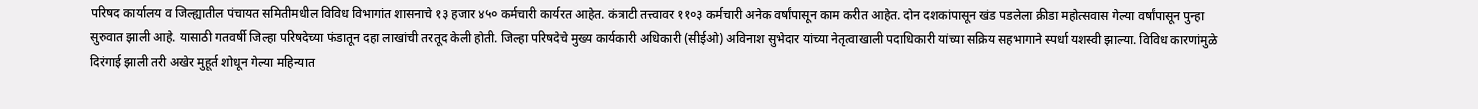परिषद कार्यालय व जिल्ह्यातील पंचायत समितीमधील विविध विभागांत शासनाचे १३ हजार ४५० कर्मचारी कार्यरत आहेत. कंत्राटी तत्त्वावर ११०३ कर्मचारी अनेक वर्षांपासून काम करीत आहेत. दोन दशकांपासून खंड पडलेला क्रीडा महोत्सवास गेल्या वर्षांपासून पुन्हा सुरुवात झाली आहे. यासाठी गतवर्षी जिल्हा परिषदेच्या फंडातून दहा लाखांची तरतूद केली होती. जिल्हा परिषदेचे मुख्य कार्यकारी अधिकारी (सीईओ) अविनाश सुभेदार यांच्या नेतृत्वाखाली पदाधिकारी यांच्या सक्रिय सहभागाने स्पर्धा यशस्वी झाल्या. विविध कारणांमुळे दिरंगाई झाली तरी अखेर मुहूर्त शोधून गेल्या महिन्यात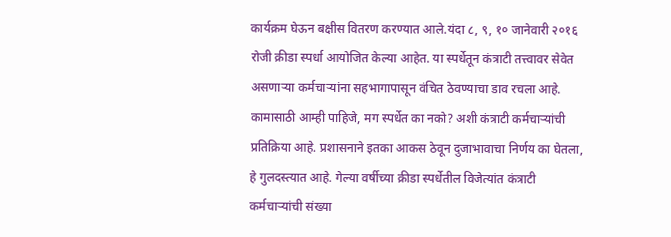कार्यक्रम घेऊन बक्षीस वितरण करण्यात आले.यंदा ८, ९, १० जानेवारी २०१६ रोजी क्रीडा स्पर्धा आयोजित केल्या आहेत. या स्पर्धेतून कंत्राटी तत्त्वावर सेवेत असणाऱ्या कर्मचाऱ्यांना सहभागापासून वंचित ठेवण्याचा डाव रचला आहे. कामासाठी आम्ही पाहिजे, मग स्पर्धेत का नको? अशी कंत्राटी कर्मचाऱ्यांची प्रतिक्रिया आहे. प्रशासनाने इतका आकस ठेवून दुजाभावाचा निर्णय का घेतला, हे गुलदस्त्यात आहे. गेल्या वर्षीच्या क्रीडा स्पर्धेतील विजेत्यांत कंत्राटी कर्मचाऱ्यांची संख्या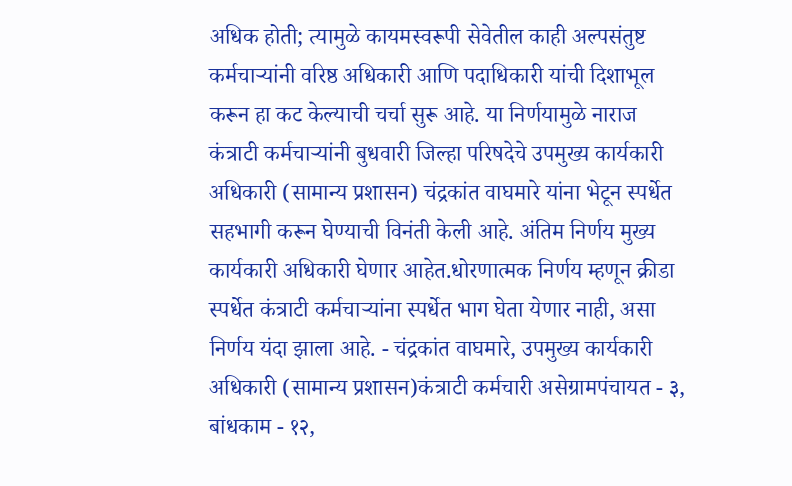अधिक होती; त्यामुळे कायमस्वरूपी सेवेतील काही अल्पसंतुष्ट कर्मचाऱ्यांनी वरिष्ठ अधिकारी आणि पदाधिकारी यांची दिशाभूल करून हा कट केल्याची चर्चा सुरू आहे. या निर्णयामुळे नाराज कंत्राटी कर्मचाऱ्यांनी बुधवारी जिल्हा परिषदेचे उपमुख्य कार्यकारी अधिकारी (सामान्य प्रशासन) चंद्रकांत वाघमारे यांना भेटून स्पर्धेत सहभागी करून घेण्याची विनंती केली आहे. अंतिम निर्णय मुख्य कार्यकारी अधिकारी घेणार आहेत.धोरणात्मक निर्णय म्हणून क्रीडा स्पर्धेत कंत्राटी कर्मचाऱ्यांना स्पर्धेत भाग घेता येणार नाही, असा निर्णय यंदा झाला आहे. - चंद्रकांत वाघमारे, उपमुख्य कार्यकारी अधिकारी (सामान्य प्रशासन)कंत्राटी कर्मचारी असेग्रामपंचायत - ३, बांधकाम - १२,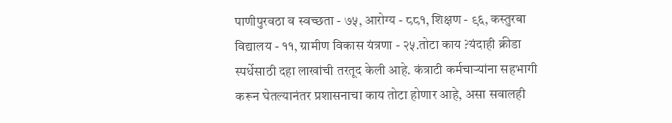पाणीपुरवठा व स्वच्छता - ७५, आरोग्य - ८८१, शिक्षण - ९६, कस्तुरबा विद्यालय - ११, ग्रामीण विकास यंत्रणा - २५.तोटा काय ?यंदाही क्रीडा स्पर्धेसाठी दहा लाखांची तरतूद केली आहे. कंत्राटी कर्मचाऱ्यांना सहभागी करून घेतल्यानंतर प्रशासनाचा काय तोटा होणार आहे, असा सवालही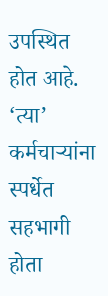उपस्थित होत आहे. ‘त्या’ कर्मचाऱ्यांना स्पर्धेत सहभागी होता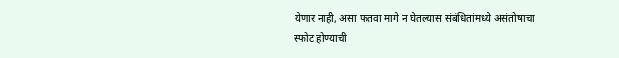येणार नाही, असा फतवा मागे न घेतल्यास संबंधितांमध्ये असंतोषाचा स्फोट होण्याची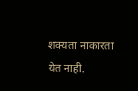शक्यता नाकारता येत नाही.